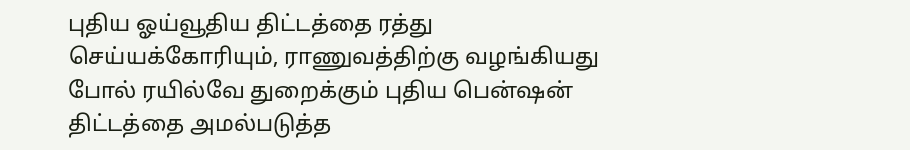புதிய ஓய்வூதிய திட்டத்தை ரத்து செய்யக்கோரியும், ராணுவத்திற்கு வழங்கியது போல் ரயில்வே துறைக்கும் புதிய பென்ஷன் திட்டத்தை அமல்படுத்த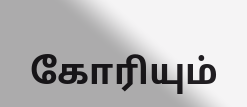கோரியும்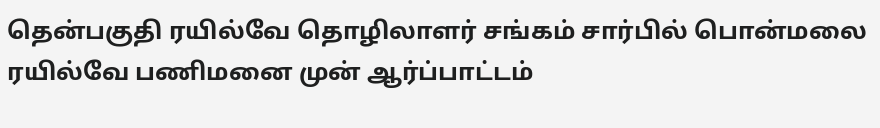தென்பகுதி ரயில்வே தொழிலாளர் சங்கம் சார்பில் பொன்மலை ரயில்வே பணிமனை முன் ஆர்ப்பாட்டம்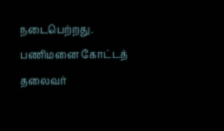நடைபெற்றது. பணிமனை கோட்டத் தலைவர்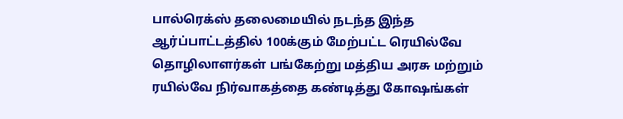பால்ரெக்ஸ் தலைமையில் நடந்த இந்த ஆர்ப்பாட்டத்தில் 100க்கும் மேற்பட்ட ரெயில்வே தொழிலாளர்கள் பங்கேற்று மத்திய அரசு மற்றும் ரயில்வே நிர்வாகத்தை கண்டித்து கோஷங்கள்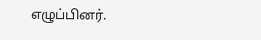எழுப்பினர்.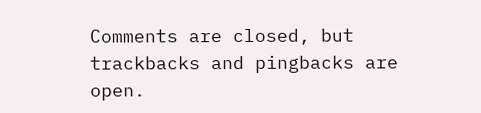Comments are closed, but trackbacks and pingbacks are open.